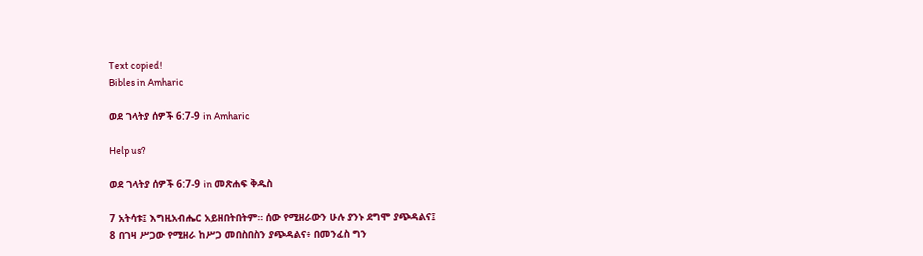Text copied!
Bibles in Amharic

ወደ ገላትያ ሰዎች 6:7-9 in Amharic

Help us?

ወደ ገላትያ ሰዎች 6:7-9 in መጽሐፍ ቅዱስ

7 አትሳቱ፤ እግዚአብሔር አይዘበትበትም። ሰው የሚዘራውን ሁሉ ያንኑ ደግሞ ያጭዳልና፤
8 በገዛ ሥጋው የሚዘራ ከሥጋ መበስበስን ያጭዳልና፥ በመንፈስ ግን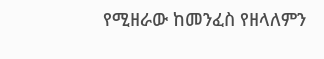የሚዘራው ከመንፈስ የዘላለምን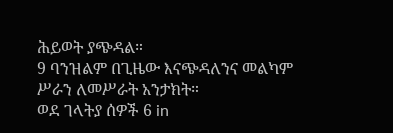ሕይወት ያጭዳል።
9 ባንዝልም በጊዜው እናጭዳለንና መልካም ሥራን ለመሥራት አንታክት።
ወደ ገላትያ ሰዎች 6 in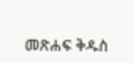መጽሐፍ ቅዱስ